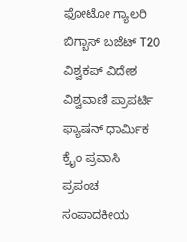ಫೋಟೋ ಗ್ಯಾಲರಿ ಬಿಗ್ಬಾಸ್ ಬಜೆಟ್ T20 ವಿಶ್ವಕಪ್ ವಿದೇಶ ವಿಶ್ವವಾಣಿ ಪ್ರಾಪರ್ಟಿ ಫ್ಯಾಷನ್ ಧಾರ್ಮಿಕ ಕ್ರೈಂ ಪ್ರವಾಸಿ ಪ್ರಪಂಚ ಸಂಪಾದಕೀಯ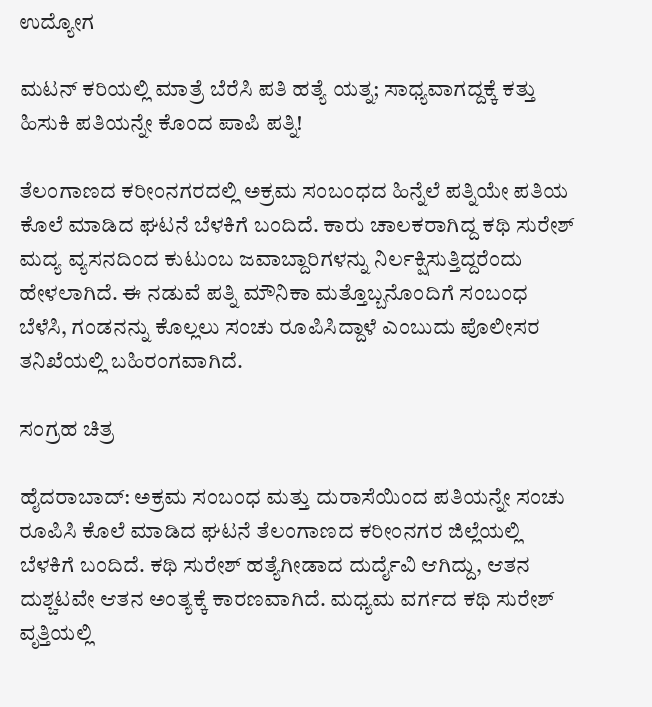ಉದ್ಯೋಗ

ಮಟನ್ ಕರಿಯಲ್ಲಿ ಮಾತ್ರೆ ಬೆರೆಸಿ ಪತಿ ಹತ್ಯೆ ಯತ್ನ; ಸಾಧ್ಯವಾಗದ್ದಕ್ಕೆ ಕತ್ತು ಹಿಸುಕಿ ಪತಿಯನ್ನೇ ಕೊಂದ ಪಾಪಿ ಪತ್ನಿ!

ತೆಲಂಗಾಣದ ಕರೀಂನಗರದಲ್ಲಿ ಅಕ್ರಮ ಸಂಬಂಧದ ಹಿನ್ನೆಲೆ ಪತ್ನಿಯೇ ಪತಿಯ ಕೊಲೆ ಮಾಡಿದ ಘಟನೆ ಬೆಳಕಿಗೆ ಬಂದಿದೆ. ಕಾರು ಚಾಲಕರಾಗಿದ್ದ ಕಥಿ ಸುರೇಶ್ ಮದ್ಯ ವ್ಯಸನದಿಂದ ಕುಟುಂಬ ಜವಾಬ್ದಾರಿಗಳನ್ನು ನಿರ್ಲಕ್ಷಿಸುತ್ತಿದ್ದರೆಂದು ಹೇಳಲಾಗಿದೆ. ಈ ನಡುವೆ ಪತ್ನಿ ಮೌನಿಕಾ ಮತ್ತೊಬ್ಬನೊಂದಿಗೆ ಸಂಬಂಧ ಬೆಳೆಸಿ, ಗಂಡನನ್ನು ಕೊಲ್ಲಲು ಸಂಚು ರೂಪಿಸಿದ್ದಾಳೆ ಎಂಬುದು ಪೊಲೀಸರ ತನಿಖೆಯಲ್ಲಿ ಬಹಿರಂಗವಾಗಿದೆ.

ಸಂಗ್ರಹ ಚಿತ್ರ

ಹೈದರಾಬಾದ್‌: ಅಕ್ರಮ ಸಂಬಂಧ ಮತ್ತು ದುರಾಸೆಯಿಂದ ಪತಿಯನ್ನೇ ಸಂಚು ರೂಪಿಸಿ ಕೊಲೆ ಮಾಡಿದ ಘಟನೆ ತೆಲಂಗಾಣದ ಕರೀಂನಗರ ಜಿಲ್ಲೆಯಲ್ಲಿ ಬೆಳಕಿಗೆ ಬಂದಿದೆ. ಕಥಿ ಸುರೇಶ್ ಹತ್ಯೆಗೀಡಾದ ದುರ್ದೈವಿ ಆಗಿದ್ದು, ಆತನ ದುಶ್ಚಟವೇ ಆತನ ಅಂತ್ಯಕ್ಕೆ ಕಾರಣವಾಗಿದೆ. ಮಧ್ಯಮ ವರ್ಗದ ಕಥಿ ಸುರೇಶ್ ವೃತ್ತಿಯಲ್ಲಿ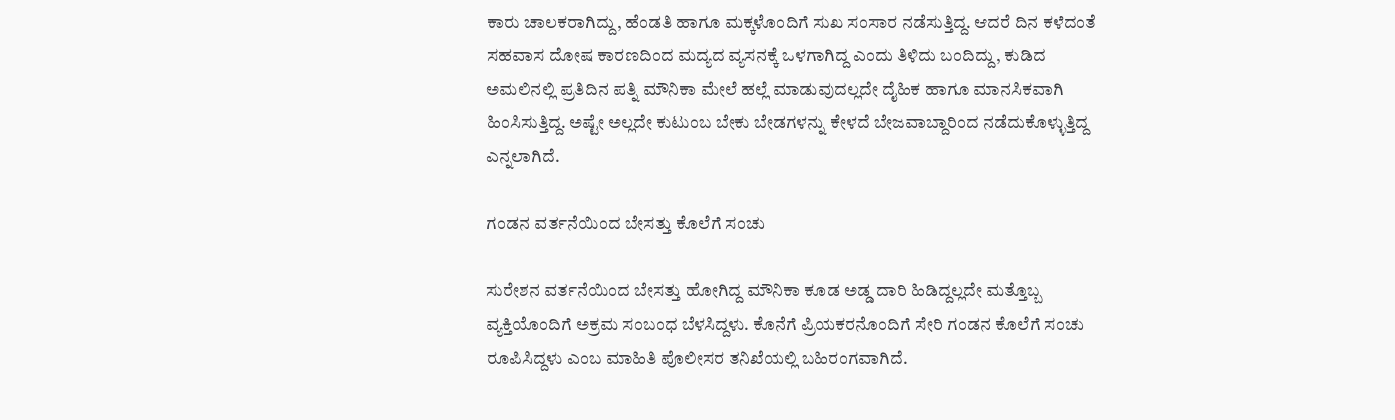ಕಾರು ಚಾಲಕರಾಗಿದ್ದು, ಹೆಂಡತಿ ಹಾಗೂ ಮಕ್ಕಳೊಂದಿಗೆ ಸುಖ ಸಂಸಾರ ನಡೆಸುತ್ತಿದ್ದ. ಆದರೆ ದಿನ ಕಳೆದಂತೆ ಸಹವಾಸ ದೋಷ ಕಾರಣದಿಂದ ಮದ್ಯದ ವ್ಯಸನಕ್ಕೆ ಒಳಗಾಗಿದ್ದ ಎಂದು ತಿಳಿದು ಬಂದಿದ್ದು, ಕುಡಿದ ಅಮಲಿನಲ್ಲಿ ಪ್ರತಿದಿನ ಪತ್ನಿ ಮೌನಿಕಾ ಮೇಲೆ ಹಲ್ಲೆ ಮಾಡುವುದಲ್ಲದೇ ದೈಹಿಕ ಹಾಗೂ ಮಾನಸಿಕವಾಗಿ ಹಿಂಸಿಸುತ್ತಿದ್ದ. ಅಷ್ಟೇ ಅಲ್ಲದೇ ಕುಟುಂಬ ಬೇಕು ಬೇಡಗಳನ್ನು ಕೇಳದೆ ಬೇಜವಾಬ್ದಾರಿಂದ ನಡೆದುಕೊಳ್ಳುತ್ತಿದ್ದ ಎನ್ನಲಾಗಿದೆ.

ಗಂಡನ ವರ್ತನೆಯಿಂದ ಬೇಸತ್ತು ಕೊಲೆಗೆ ಸಂಚು

ಸುರೇಶನ ವರ್ತನೆಯಿಂದ ಬೇಸತ್ತು ಹೋಗಿದ್ದ ಮೌನಿಕಾ ಕೂಡ ಅಡ್ಡ ದಾರಿ ಹಿಡಿದ್ದಲ್ಲದೇ ಮತ್ತೊಬ್ಬ ವ್ಯಕ್ತಿಯೊಂದಿಗೆ ಅಕ್ರಮ ಸಂಬಂಧ ಬೆಳಸಿದ್ದಳು. ಕೊನೆಗೆ ಪ್ರಿಯಕರನೊಂದಿಗೆ ಸೇರಿ ಗಂಡನ ಕೊಲೆಗೆ ಸಂಚು ರೂಪಿಸಿದ್ದಳು ಎಂಬ ಮಾಹಿತಿ ಪೊಲೀಸರ ತನಿಖೆಯಲ್ಲಿ ಬಹಿರಂಗವಾಗಿದೆ.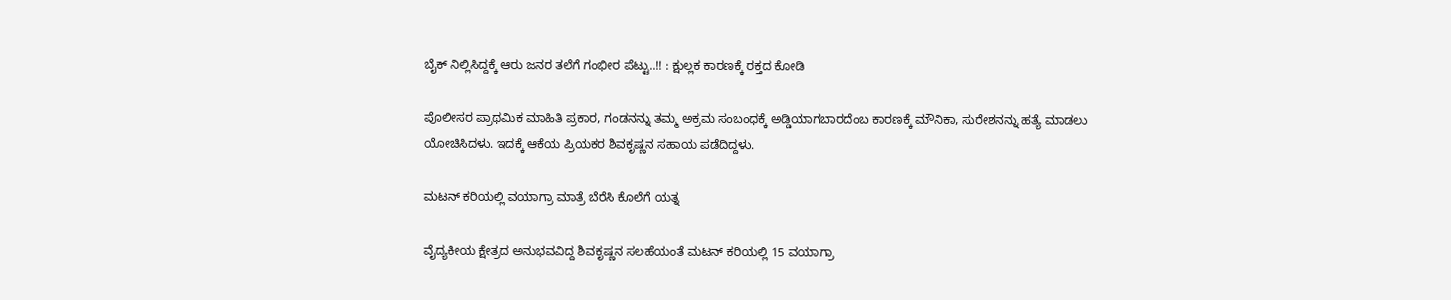ಬೈಕ್ ನಿಲ್ಲಿಸಿದ್ದಕ್ಕೆ ಆರು ಜನರ ತಲೆಗೆ ಗಂಭೀರ ಪೆಟ್ಟು..!! : ಕ್ಷುಲ್ಲಕ ಕಾರಣಕ್ಕೆ ರಕ್ತದ ಕೋಡಿ

ಪೊಲೀಸರ ಪ್ರಾಥಮಿಕ ಮಾಹಿತಿ ಪ್ರಕಾರ, ಗಂಡನನ್ನು ತಮ್ಮ ಅಕ್ರಮ ಸಂಬಂಧಕ್ಕೆ ಅಡ್ಡಿಯಾಗಬಾರದೆಂಬ ಕಾರಣಕ್ಕೆ ಮೌನಿಕಾ, ಸುರೇಶನನ್ನು ಹತ್ಯೆ ಮಾಡಲು ಯೋಚಿಸಿದಳು. ಇದಕ್ಕೆ ಆಕೆಯ ಪ್ರಿಯಕರ ಶಿವಕೃಷ್ಣನ ಸಹಾಯ ಪಡೆದಿದ್ದಳು.

ಮಟನ್ ಕರಿಯಲ್ಲಿ ವಯಾಗ್ರಾ ಮಾತ್ರೆ ಬೆರೆಸಿ ಕೊಲೆಗೆ ಯತ್ನ

ವೈದ್ಯಕೀಯ ಕ್ಷೇತ್ರದ ಅನುಭವವಿದ್ದ ಶಿವಕೃಷ್ಣನ ಸಲಹೆಯಂತೆ ಮಟನ್ ಕರಿಯಲ್ಲಿ 15 ವಯಾಗ್ರಾ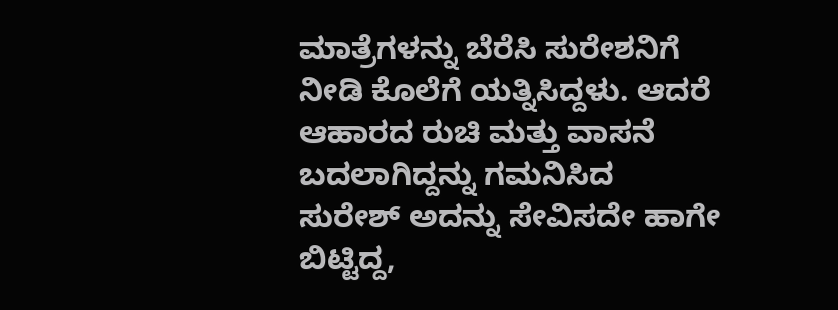ಮಾತ್ರೆಗಳನ್ನು ಬೆರೆಸಿ ಸುರೇಶನಿಗೆ ನೀಡಿ ಕೊಲೆಗೆ ಯತ್ನಿಸಿದ್ದಳು. ಆದರೆ ಆಹಾರದ ರುಚಿ ಮತ್ತು ವಾಸನೆ ಬದಲಾಗಿದ್ದನ್ನು ಗಮನಿಸಿದ ಸುರೇಶ್ ಅದನ್ನು ಸೇವಿಸದೇ ಹಾಗೇ ಬಿಟ್ಟಿದ್ದ,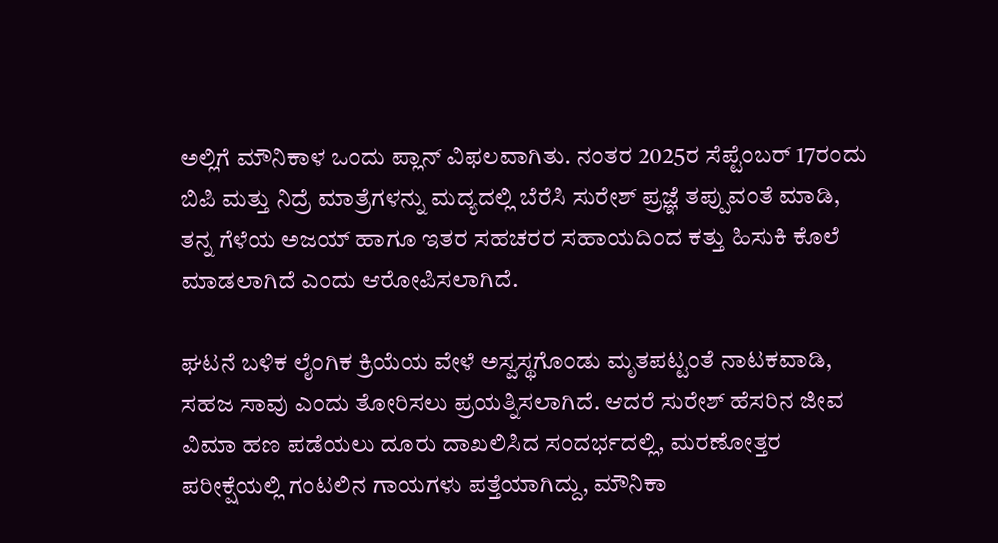ಅಲ್ಲಿಗೆ ಮೌನಿಕಾಳ ಒಂದು ಪ್ಲಾನ್ ವಿಫಲವಾಗಿತು. ನಂತರ 2025ರ ಸೆಪ್ಟೆಂಬರ್ 17ರಂದು ಬಿಪಿ ಮತ್ತು ನಿದ್ರೆ ಮಾತ್ರೆಗಳನ್ನು ಮದ್ಯದಲ್ಲಿ ಬೆರೆಸಿ ಸುರೇಶ್ ಪ್ರಜ್ಞೆ ತಪ್ಪುವಂತೆ ಮಾಡಿ, ತನ್ನ ಗೆಳೆಯ ಅಜಯ್ ಹಾಗೂ ಇತರ ಸಹಚರರ ಸಹಾಯದಿಂದ ಕತ್ತು ಹಿಸುಕಿ ಕೊಲೆ ಮಾಡಲಾಗಿದೆ ಎಂದು ಆರೋಪಿಸಲಾಗಿದೆ.

ಘಟನೆ ಬಳಿಕ ಲೈಂಗಿಕ ಕ್ರಿಯೆಯ ವೇಳೆ ಅಸ್ವಸ್ಥಗೊಂಡು ಮೃತಪಟ್ಟಂತೆ ನಾಟಕವಾಡಿ, ಸಹಜ ಸಾವು ಎಂದು ತೋರಿಸಲು ಪ್ರಯತ್ನಿಸಲಾಗಿದೆ. ಆದರೆ ಸುರೇಶ್ ಹೆಸರಿನ ಜೀವ ವಿಮಾ ಹಣ ಪಡೆಯಲು ದೂರು ದಾಖಲಿಸಿದ ಸಂದರ್ಭದಲ್ಲಿ, ಮರಣೋತ್ತರ ಪರೀಕ್ಷೆಯಲ್ಲಿ ಗಂಟಲಿನ ಗಾಯಗಳು ಪತ್ತೆಯಾಗಿದ್ದು, ಮೌನಿಕಾ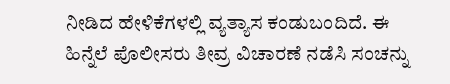ನೀಡಿದ ಹೇಳಿಕೆಗಳಲ್ಲಿ ವ್ಯತ್ಯಾಸ ಕಂಡುಬಂದಿದೆ. ಈ ಹಿನ್ನೆಲೆ ಪೊಲೀಸರು ತೀವ್ರ ವಿಚಾರಣೆ ನಡೆಸಿ ಸಂಚನ್ನು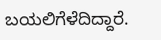ಬಯಲಿಗೆಳೆದಿದ್ದಾರೆ.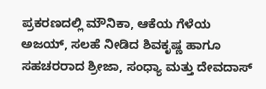ಪ್ರಕರಣದಲ್ಲಿ ಮೌನಿಕಾ, ಆಕೆಯ ಗೆಳೆಯ ಅಜಯ್, ಸಲಹೆ ನೀಡಿದ ಶಿವಕೃಷ್ಣ ಹಾಗೂ ಸಹಚರರಾದ ಶ್ರೀಜಾ, ಸಂಧ್ಯಾ ಮತ್ತು ದೇವದಾಸ್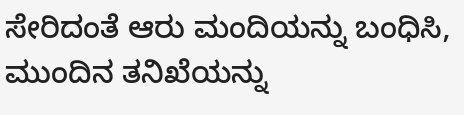ಸೇರಿದಂತೆ ಆರು ಮಂದಿಯನ್ನು ಬಂಧಿಸಿ, ಮುಂದಿನ ತನಿಖೆಯನ್ನು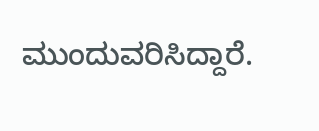ಮುಂದುವರಿಸಿದ್ದಾರೆ.